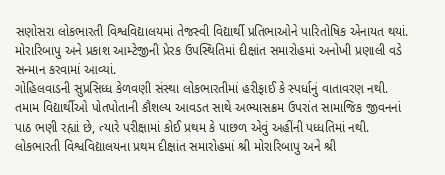સણોસરા લોકભારતી વિશ્વવિદ્યાલયમાં તેજસ્વી વિદ્યાર્થી પ્રતિભાઓને પારિતોષિક એનાયત થયાં. મોરારિબાપુ અને પ્રકાશ આમ્ટેજીની પ્રેરક ઉપસ્થિતિમાં દીક્ષાંત સમારોહમાં અનોખી પ્રણાલી વડે સન્માન કરવામાં આવ્યાં.
ગોહિલવાડની સુપ્રસિધ્ધ કેળવણી સંસ્થા લોકભારતીમાં હરીફાઈ કે સ્પર્ધાનું વાતાવરણ નથી. તમામ વિદ્યાર્થીઓ પોતપોતાની કૌશલ્ય આવડત સાથે અભ્યાસક્રમ ઉપરાંત સામાજિક જીવનનાં પાઠ ભણી રહ્યાં છે, ત્યારે પરીક્ષામાં કોઈ પ્રથમ કે પાછળ એવું અહીંની પધ્ધતિમાં નથી.
લોકભારતી વિશ્વવિદ્યાલયના પ્રથમ દીક્ષાંત સમારોહમાં શ્રી મોરારિબાપુ અને શ્રી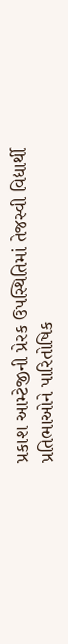પ્રકાશ આમ્ટેજીની પ્રેરક ઉપસ્થિતિમાં તેજસ્વી વિદ્યાર્થી પ્રતિભાઓને પારિતોષિક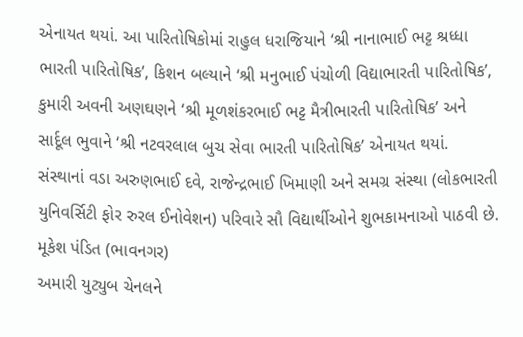એનાયત થયાં. આ પારિતોષિકોમાં રાહુલ ધરાજિયાને ‘શ્રી નાનાભાઈ ભટ્ટ શ્રધ્ધા ભારતી પારિતોષિક’, કિશન બલ્યાને ‘શ્રી મનુભાઈ પંચોળી વિદ્યાભારતી પારિતોષિક’, કુમારી અવની અણઘણને ‘શ્રી મૂળશંકરભાઈ ભટ્ટ મૈત્રીભારતી પારિતોષિક’ અને સાર્દૂલ ભુવાને ‘શ્રી નટવરલાલ બુચ સેવા ભારતી પારિતોષિક’ એનાયત થયાં.
સંસ્થાનાં વડા અરુણભાઈ દવે, રાજેન્દ્રભાઈ ખિમાણી અને સમગ્ર સંસ્થા (લોકભારતી યુનિવર્સિટી ફોર રુરલ ઈનોવેશન) પરિવારે સૌ વિદ્યાર્થીઓને શુભકામનાઓ પાઠવી છે.
મૂકેશ પંડિત (ભાવનગર)
અમારી યુટ્યુબ ચેનલને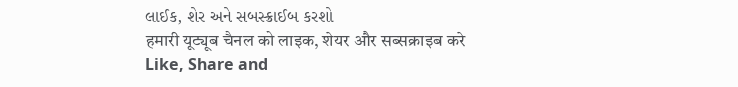લાઈક, શેર અને સબસ્ક્રાઈબ કરશો
हमारी यूट्यूब चैनल को लाइक, शेयर और सब्सक्राइब करे
Like, Share and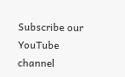Subscribe our YouTube channel